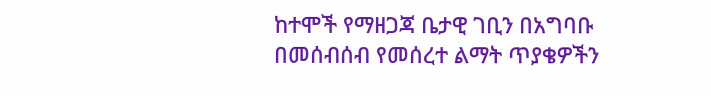ከተሞች የማዘጋጃ ቤታዊ ገቢን በአግባቡ በመሰብሰብ የመሰረተ ልማት ጥያቄዎችን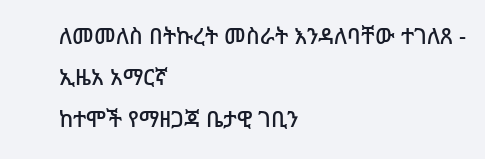ለመመለስ በትኩረት መስራት እንዳለባቸው ተገለጸ - ኢዜአ አማርኛ
ከተሞች የማዘጋጃ ቤታዊ ገቢን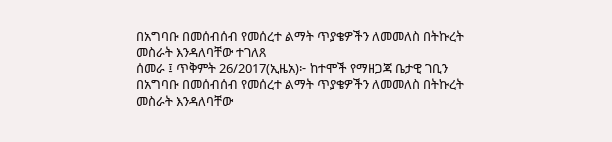በአግባቡ በመሰብሰብ የመሰረተ ልማት ጥያቄዎችን ለመመለስ በትኩረት መስራት እንዳለባቸው ተገለጸ
ሰመራ ፤ ጥቅምት 26/2017(ኢዜአ)፦ ከተሞች የማዘጋጃ ቤታዊ ገቢን በአግባቡ በመሰብሰብ የመሰረተ ልማት ጥያቄዎችን ለመመለስ በትኩረት መስራት እንዳለባቸው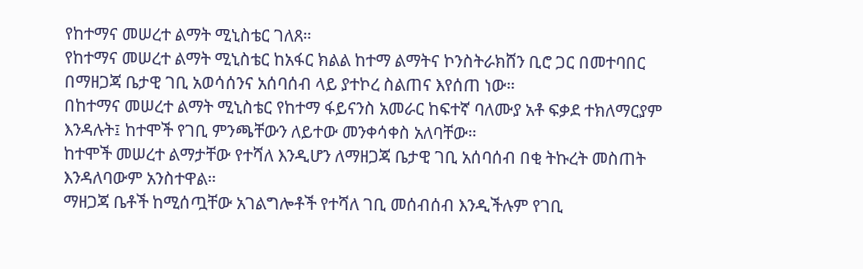የከተማና መሠረተ ልማት ሚኒስቴር ገለጸ።
የከተማና መሠረተ ልማት ሚኒስቴር ከአፋር ክልል ከተማ ልማትና ኮንስትራክሸን ቢሮ ጋር በመተባበር በማዘጋጃ ቤታዊ ገቢ አወሳሰንና አሰባሰብ ላይ ያተኮረ ስልጠና እየሰጠ ነው።
በከተማና መሠረተ ልማት ሚኒስቴር የከተማ ፋይናንስ አመራር ከፍተኛ ባለሙያ አቶ ፍቃደ ተክለማርያም እንዳሉት፤ ከተሞች የገቢ ምንጫቸውን ለይተው መንቀሳቀስ አለባቸው።
ከተሞች መሠረተ ልማታቸው የተሻለ እንዲሆን ለማዘጋጃ ቤታዊ ገቢ አሰባሰብ በቂ ትኩረት መስጠት እንዳለባውም አንስተዋል።
ማዘጋጃ ቤቶች ከሚሰጧቸው አገልግሎቶች የተሻለ ገቢ መሰብሰብ እንዲችሉም የገቢ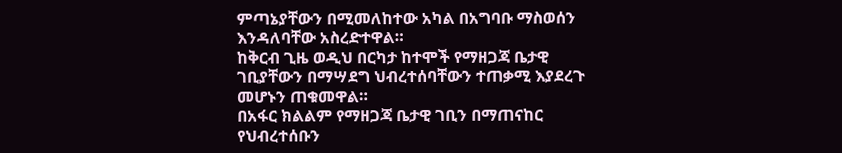ምጣኔያቸውን በሚመለከተው አካል በአግባቡ ማስወሰን እንዳለባቸው አስረድተዋል።
ከቅርብ ጊዜ ወዲህ በርካታ ከተሞች የማዘጋጃ ቤታዊ ገቢያቸውን በማሣደግ ህብረተሰባቸውን ተጠቃሚ እያደረጉ መሆኑን ጠቁመዋል።
በአፋር ክልልም የማዘጋጃ ቤታዊ ገቢን በማጠናከር የህብረተሰቡን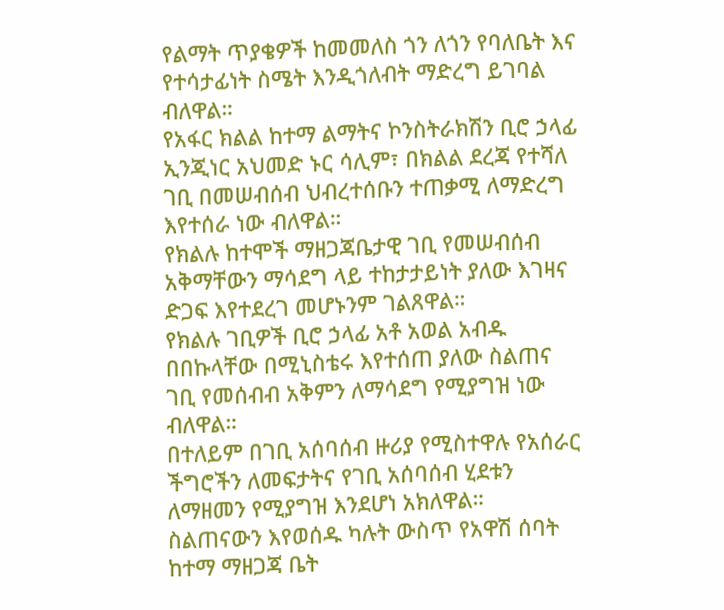የልማት ጥያቄዎች ከመመለስ ጎን ለጎን የባለቤት እና የተሳታፊነት ስሜት እንዲጎለብት ማድረግ ይገባል ብለዋል።
የአፋር ክልል ከተማ ልማትና ኮንስትራክሽን ቢሮ ኃላፊ ኢንጂነር አህመድ ኑር ሳሊም፣ በክልል ደረጃ የተሻለ ገቢ በመሠብሰብ ህብረተሰቡን ተጠቃሚ ለማድረግ እየተሰራ ነው ብለዋል።
የክልሉ ከተሞች ማዘጋጃቤታዊ ገቢ የመሠብሰብ አቅማቸውን ማሳደግ ላይ ተከታታይነት ያለው እገዛና ድጋፍ እየተደረገ መሆኑንም ገልጸዋል።
የክልሉ ገቢዎች ቢሮ ኃላፊ አቶ አወል አብዱ በበኩላቸው በሚኒስቴሩ እየተሰጠ ያለው ስልጠና ገቢ የመሰብብ አቅምን ለማሳደግ የሚያግዝ ነው ብለዋል።
በተለይም በገቢ አሰባሰብ ዙሪያ የሚስተዋሉ የአሰራር ችግሮችን ለመፍታትና የገቢ አሰባሰብ ሂደቱን ለማዘመን የሚያግዝ እንደሆነ አክለዋል።
ስልጠናውን እየወሰዱ ካሉት ውስጥ የአዋሽ ሰባት ከተማ ማዘጋጃ ቤት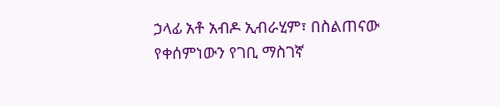ኃላፊ አቶ አብዶ ኢብራሂም፣ በስልጠናው የቀሰምነውን የገቢ ማስገኛ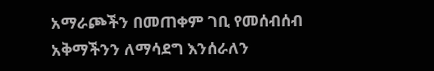አማራጮችን በመጠቀም ገቢ የመሰብሰብ አቅማችንን ለማሳደግ እንሰራለን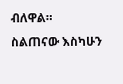ብለዋል።
ስልጠናው እስካሁን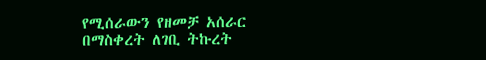የሚሰራውን የዘመቻ አሰራር በማስቀረት ለገቢ ትኩረት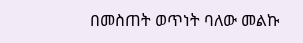በመስጠት ወጥነት ባለው መልኩ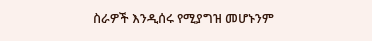ስራዎች እንዲሰሩ የሚያግዝ መሆኑንም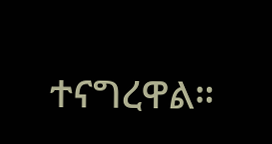ተናግረዋል።